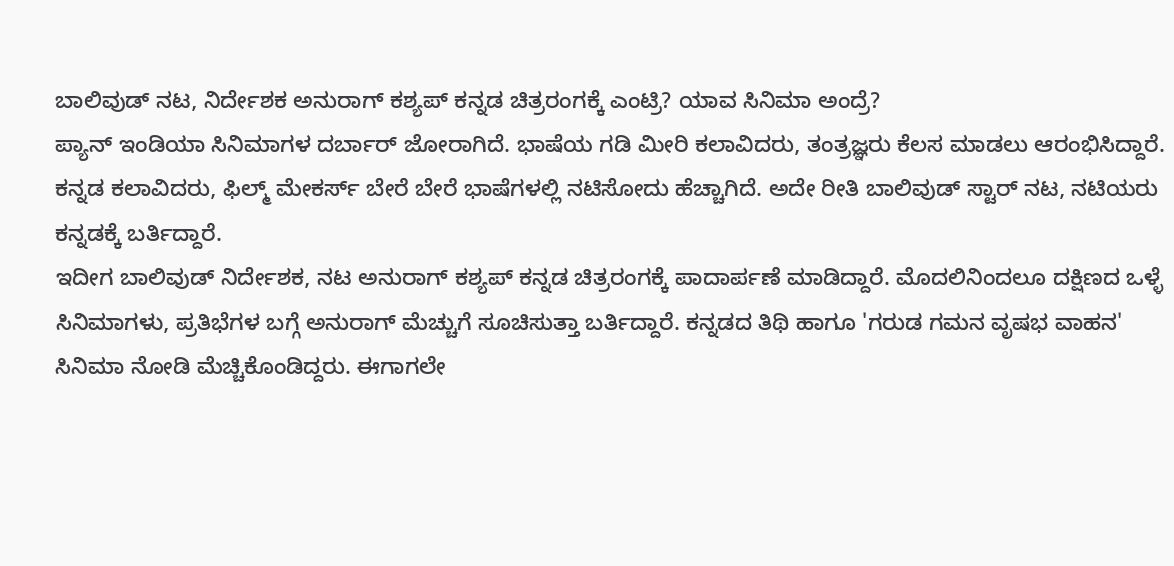ಬಾಲಿವುಡ್ ನಟ, ನಿರ್ದೇಶಕ ಅನುರಾಗ್ ಕಶ್ಯಪ್ ಕನ್ನಡ ಚಿತ್ರರಂಗಕ್ಕೆ ಎಂಟ್ರಿ? ಯಾವ ಸಿನಿಮಾ ಅಂದ್ರೆ?
ಪ್ಯಾನ್ ಇಂಡಿಯಾ ಸಿನಿಮಾಗಳ ದರ್ಬಾರ್ ಜೋರಾಗಿದೆ. ಭಾಷೆಯ ಗಡಿ ಮೀರಿ ಕಲಾವಿದರು, ತಂತ್ರಜ್ಞರು ಕೆಲಸ ಮಾಡಲು ಆರಂಭಿಸಿದ್ದಾರೆ. ಕನ್ನಡ ಕಲಾವಿದರು, ಫಿಲ್ಮ್ ಮೇಕರ್ಸ್ ಬೇರೆ ಬೇರೆ ಭಾಷೆಗಳಲ್ಲಿ ನಟಿಸೋದು ಹೆಚ್ಚಾಗಿದೆ. ಅದೇ ರೀತಿ ಬಾಲಿವುಡ್ ಸ್ಟಾರ್ ನಟ, ನಟಿಯರು ಕನ್ನಡಕ್ಕೆ ಬರ್ತಿದ್ದಾರೆ.
ಇದೀಗ ಬಾಲಿವುಡ್ ನಿರ್ದೇಶಕ, ನಟ ಅನುರಾಗ್ ಕಶ್ಯಪ್ ಕನ್ನಡ ಚಿತ್ರರಂಗಕ್ಕೆ ಪಾದಾರ್ಪಣೆ ಮಾಡಿದ್ದಾರೆ. ಮೊದಲಿನಿಂದಲೂ ದಕ್ಷಿಣದ ಒಳ್ಳೆ ಸಿನಿಮಾಗಳು, ಪ್ರತಿಭೆಗಳ ಬಗ್ಗೆ ಅನುರಾಗ್ ಮೆಚ್ಚುಗೆ ಸೂಚಿಸುತ್ತಾ ಬರ್ತಿದ್ದಾರೆ. ಕನ್ನಡದ ತಿಥಿ ಹಾಗೂ 'ಗರುಡ ಗಮನ ವೃಷಭ ವಾಹನ' ಸಿನಿಮಾ ನೋಡಿ ಮೆಚ್ಚಿಕೊಂಡಿದ್ದರು. ಈಗಾಗಲೇ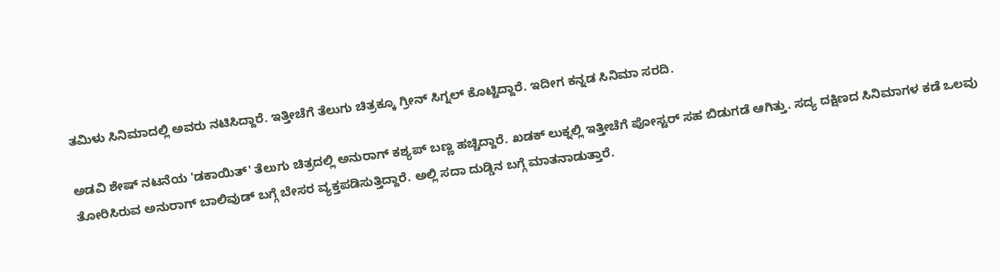ತಮಿಳು ಸಿನಿಮಾದಲ್ಲಿ ಅವರು ನಟಿಸಿದ್ದಾರೆ. ಇತ್ತೀಚೆಗೆ ತೆಲುಗು ಚಿತ್ರಕ್ಕೂ ಗ್ರೀನ್ ಸಿಗ್ನಲ್ ಕೊಟ್ಟಿದ್ದಾರೆ. ಇದೀಗ ಕನ್ನಡ ಸಿನಿಮಾ ಸರದಿ.

ಅಡವಿ ಶೇಷ್ ನಟನೆಯ 'ಡಕಾಯಿತ್' ತೆಲುಗು ಚಿತ್ರದಲ್ಲಿ ಅನುರಾಗ್ ಕಶ್ಯಪ್ ಬಣ್ಣ ಹಚ್ಚಿದ್ದಾರೆ. ಖಡಕ್ ಲುಕ್ನಲ್ಲಿ ಇತ್ತೀಚೆಗೆ ಪೋಸ್ಟರ್ ಸಹ ಬಿಡುಗಡೆ ಆಗಿತ್ತು. ಸದ್ಯ ದಕ್ಷಿಣದ ಸಿನಿಮಾಗಳ ಕಡೆ ಒಲವು ತೋರಿಸಿರುವ ಅನುರಾಗ್ ಬಾಲಿವುಡ್ ಬಗ್ಗೆ ಬೇಸರ ವ್ಯಕ್ತಪಡಿಸುತ್ತಿದ್ದಾರೆ. ಅಲ್ಲಿ ಸದಾ ದುಡ್ಡಿನ ಬಗ್ಗೆ ಮಾತನಾಡುತ್ತಾರೆ.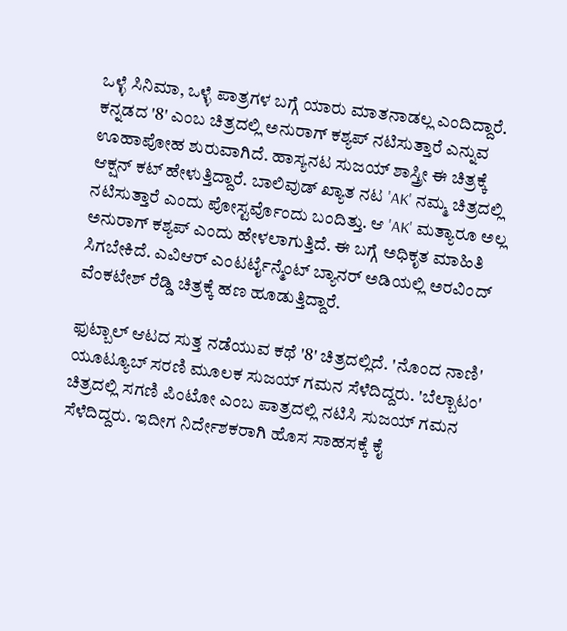ಒಳ್ಳೆ ಸಿನಿಮಾ, ಒಳ್ಳೆ ಪಾತ್ರಗಳ ಬಗ್ಗೆ ಯಾರು ಮಾತನಾಡಲ್ಲ ಎಂದಿದ್ದಾರೆ.
ಕನ್ನಡದ '8' ಎಂಬ ಚಿತ್ರದಲ್ಲಿ ಅನುರಾಗ್ ಕಶ್ಯಪ್ ನಟಿಸುತ್ತಾರೆ ಎನ್ನುವ ಊಹಾಪೋಹ ಶುರುವಾಗಿದೆ. ಹಾಸ್ಯನಟ ಸುಜಯ್ ಶಾಸ್ತ್ರೀ ಈ ಚಿತ್ರಕ್ಕೆ ಆಕ್ಷನ್ ಕಟ್ ಹೇಳುತ್ತಿದ್ದಾರೆ. ಬಾಲಿವುಡ್ ಖ್ಯಾತ ನಟ 'AK' ನಮ್ಮ ಚಿತ್ರದಲ್ಲಿ ನಟಿಸುತ್ತಾರೆ ಎಂದು ಪೋಸ್ಟರ್ವೊಂದು ಬಂದಿತ್ತು. ಆ 'AK' ಮತ್ಯಾರೂ ಅಲ್ಲ ಅನುರಾಗ್ ಕಶ್ಯಪ್ ಎಂದು ಹೇಳಲಾಗುತ್ತಿದೆ. ಈ ಬಗ್ಗೆ ಅಧಿಕೃತ ಮಾಹಿತಿ ಸಿಗಬೇಕಿದೆ. ಎವಿಆರ್ ಎಂಟರ್ಟೈನ್ಮೆಂಟ್ ಬ್ಯಾನರ್ ಅಡಿಯಲ್ಲಿ ಅರವಿಂದ್ ವೆಂಕಟೇಶ್ ರೆಡ್ಡಿ ಚಿತ್ರಕ್ಕೆ ಹಣ ಹೂಡುತ್ತಿದ್ದಾರೆ.

ಫುಟ್ಬಾಲ್ ಆಟದ ಸುತ್ತ ನಡೆಯುವ ಕಥೆ '8' ಚಿತ್ರದಲ್ಲಿದೆ. 'ನೊಂದ ನಾಣಿ' ಯೂಟ್ಯೂಬ್ ಸರಣಿ ಮೂಲಕ ಸುಜಯ್ ಗಮನ ಸೆಳೆದಿದ್ದರು. 'ಬೆಲ್ಬಾಟಂ' ಚಿತ್ರದಲ್ಲಿ ಸಗಣಿ ಪಿಂಟೋ ಎಂಬ ಪಾತ್ರದಲ್ಲಿ ನಟಿಸಿ ಸುಜಯ್ ಗಮನ ಸೆಳೆದಿದ್ದರು. ಇದೀಗ ನಿರ್ದೇಶಕರಾಗಿ ಹೊಸ ಸಾಹಸಕ್ಕೆ ಕೈ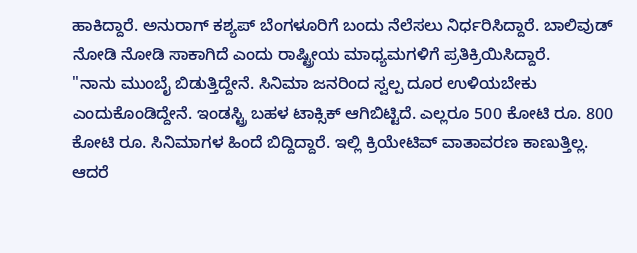ಹಾಕಿದ್ದಾರೆ. ಅನುರಾಗ್ ಕಶ್ಯಪ್ ಬೆಂಗಳೂರಿಗೆ ಬಂದು ನೆಲೆಸಲು ನಿರ್ಧರಿಸಿದ್ದಾರೆ. ಬಾಲಿವುಡ್ ನೋಡಿ ನೋಡಿ ಸಾಕಾಗಿದೆ ಎಂದು ರಾಷ್ಟ್ರೀಯ ಮಾಧ್ಯಮಗಳಿಗೆ ಪ್ರತಿಕ್ರಿಯಿಸಿದ್ದಾರೆ.
"ನಾನು ಮುಂಬೈ ಬಿಡುತ್ತಿದ್ದೇನೆ. ಸಿನಿಮಾ ಜನರಿಂದ ಸ್ವಲ್ಪ ದೂರ ಉಳಿಯಬೇಕು ಎಂದುಕೊಂಡಿದ್ದೇನೆ. ಇಂಡಸ್ಟ್ರಿ ಬಹಳ ಟಾಕ್ಸಿಕ್ ಆಗಿಬಿಟ್ಟಿದೆ. ಎಲ್ಲರೂ 500 ಕೋಟಿ ರೂ. 800 ಕೋಟಿ ರೂ. ಸಿನಿಮಾಗಳ ಹಿಂದೆ ಬಿದ್ದಿದ್ದಾರೆ. ಇಲ್ಲಿ ಕ್ರಿಯೇಟಿವ್ ವಾತಾವರಣ ಕಾಣುತ್ತಿಲ್ಲ. ಆದರೆ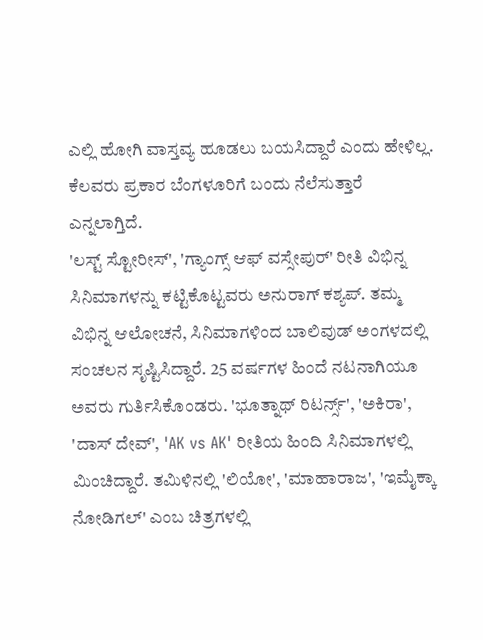ಎಲ್ಲಿ ಹೋಗಿ ವಾಸ್ತವ್ಯ ಹೂಡಲು ಬಯಸಿದ್ದಾರೆ ಎಂದು ಹೇಳಿಲ್ಲ. ಕೆಲವರು ಪ್ರಕಾರ ಬೆಂಗಳೂರಿಗೆ ಬಂದು ನೆಲೆಸುತ್ತಾರೆ ಎನ್ನಲಾಗ್ತಿದೆ.
'ಲಸ್ಟ್ ಸ್ಟೋರೀಸ್', 'ಗ್ಯಾಂಗ್ಸ್ ಆಫ್ ವಸ್ಸೇಪುರ್' ರೀತಿ ವಿಭಿನ್ನ ಸಿನಿಮಾಗಳನ್ನು ಕಟ್ಟಿಕೊಟ್ಟವರು ಅನುರಾಗ್ ಕಶ್ಯಪ್. ತಮ್ಮ ವಿಭಿನ್ನ ಆಲೋಚನೆ, ಸಿನಿಮಾಗಳಿಂದ ಬಾಲಿವುಡ್ ಅಂಗಳದಲ್ಲಿ ಸಂಚಲನ ಸೃಷ್ಟಿಸಿದ್ದಾರೆ. 25 ವರ್ಷಗಳ ಹಿಂದೆ ನಟನಾಗಿಯೂ ಅವರು ಗುರ್ತಿಸಿಕೊಂಡರು. 'ಭೂತ್ನಾಥ್ ರಿಟರ್ನ್ಸ್', 'ಅಕಿರಾ', 'ದಾಸ್ ದೇವ್', 'AK vs AK' ರೀತಿಯ ಹಿಂದಿ ಸಿನಿಮಾಗಳಲ್ಲಿ ಮಿಂಚಿದ್ದಾರೆ. ತಮಿಳಿನಲ್ಲಿ 'ಲಿಯೋ', 'ಮಾಹಾರಾಜ', 'ಇಮೈಕ್ಕಾ ನೋಡಿಗಲ್' ಎಂಬ ಚಿತ್ರಗಳಲ್ಲಿ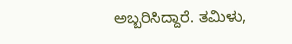ಅಬ್ಬರಿಸಿದ್ದಾರೆ. ತಮಿಳು,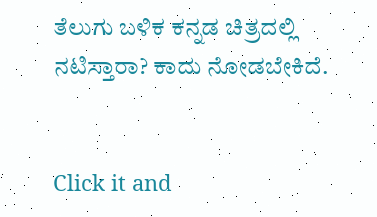ತೆಲುಗು ಬಳಿಕ ಕನ್ನಡ ಚಿತ್ರದಲ್ಲಿ ನಟಿಸ್ತಾರಾ? ಕಾದು ನೋಡಬೇಕಿದೆ.


Click it and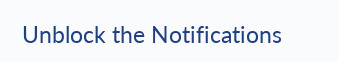Unblock the Notifications